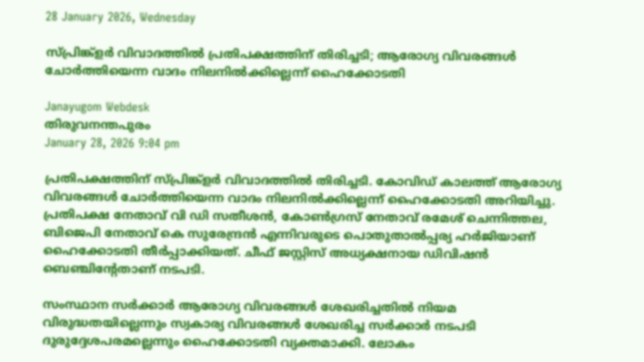28 January 2026, Wednesday

സ്പ്രിങ്ക്ളര്‍ വിവാദത്തില്‍ പ്രതിപക്ഷത്തിന് തിരിച്ചടി; ആരോഗ്യ വിവരങ്ങള്‍ ചോര്‍ത്തിയെന്ന വാദം നിലനില്‍ക്കില്ലെന്ന് ഹൈക്കോടതി

Janayugom Webdesk
തിരുവനന്തപുരം
January 28, 2026 9:04 pm

പ്രതിപക്ഷത്തിന് സ്പ്രിങ്ക്ളര്‍ വിവാദത്തില്‍ തിരിച്ചടി. കോവിഡ് കാലത്ത് ആരോഗ്യ വിവരങ്ങള്‍ ചോര്‍ത്തിയെന്ന വാദം നിലനില്‍ക്കില്ലെന്ന് ഹൈക്കോടതി അറിയിച്ചു. പ്രതിപക്ഷ നേതാവ് വി ഡി സതീശന്‍, കോണ്‍ഗ്രസ് നേതാവ് രമേശ് ചെന്നിത്തല, ബിജെപി നേതാവ് കെ സുരേന്ദ്രന്‍ എന്നിവരുടെ പൊതുതാല്‍പ്പര്യ ഹര്‍ജിയാണ് ഹൈക്കോടതി തീര്‍പ്പാക്കിയത്. ചീഫ് ജസ്റ്റിസ് അധ്യക്ഷനായ ഡിവിഷന്‍ ബെഞ്ചിന്റേതാണ് നടപടി.

സംസ്ഥാന സര്‍ക്കാര്‍ ആരോഗ്യ വിവരങ്ങള്‍ ശേഖരിച്ചതില്‍ നിയമ വിരുദ്ധതയില്ലെന്നും സ്വകാര്യ വിവരങ്ങള്‍ ശേഖരിച്ച സര്‍ക്കാര്‍ നടപടി ദുരുദ്ദേശപരമല്ലെന്നും ഹൈക്കോടതി വ്യക്തമാക്കി. ലോകം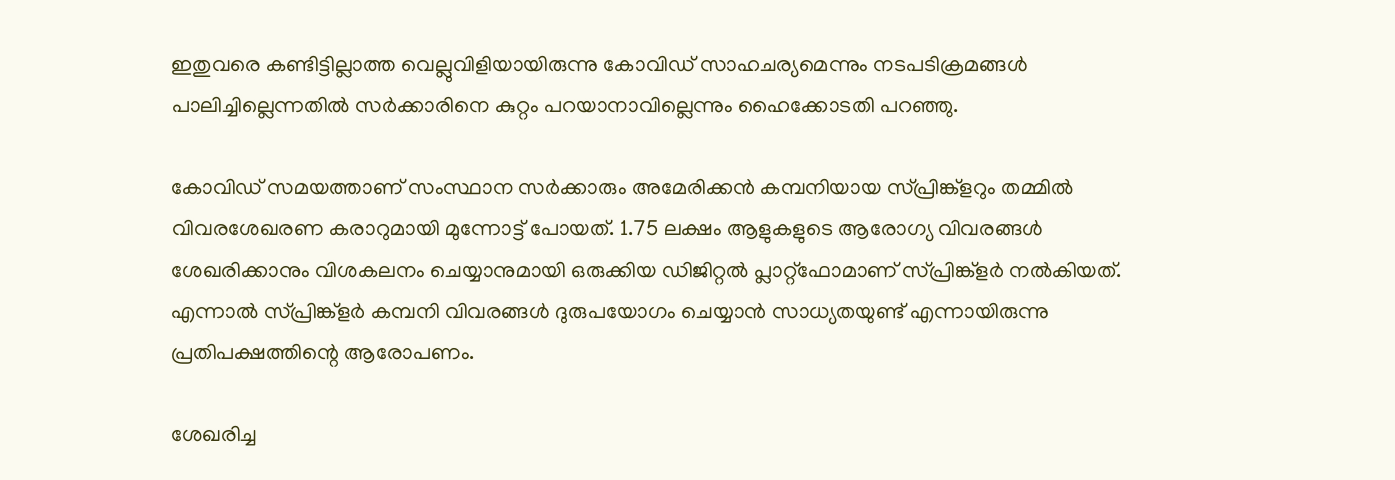ഇതുവരെ കണ്ടിട്ടില്ലാത്ത വെല്ലുവിളിയായിരുന്നു കോവിഡ് സാഹചര്യമെന്നും നടപടിക്രമങ്ങള്‍ പാലിച്ചില്ലെന്നതില്‍ സര്‍ക്കാരിനെ കുറ്റം പറയാനാവില്ലെന്നും ഹൈക്കോടതി പറഞ്ഞു.

കോവിഡ് സമയത്താണ് സംസ്ഥാന സര്‍ക്കാരും അമേരിക്കന്‍ കമ്പനിയായ സ്പ്രിങ്ക്ളറും തമ്മില്‍ വിവരശേഖരണ കരാറുമായി മുന്നോട്ട് പോയത്. 1.75 ലക്ഷം ആളുകളുടെ ആരോഗ്യ വിവരങ്ങള്‍ ശേഖരിക്കാനും വിശകലനം ചെയ്യാനുമായി ഒരുക്കിയ ഡിജിറ്റല്‍ പ്ലാറ്റ്‌ഫോമാണ് സ്പ്രിങ്ക്ളര്‍ നല്‍കിയത്. എന്നാൽ സ്പ്രിങ്ക്ളര്‍ കമ്പനി വിവരങ്ങൾ ദുരുപയോഗം ചെയ്യാന്‍ സാധ്യതയുണ്ട് എന്നായിരുന്നു പ്രതിപക്ഷത്തിന്റെ ആരോപണം.

ശേഖരിച്ച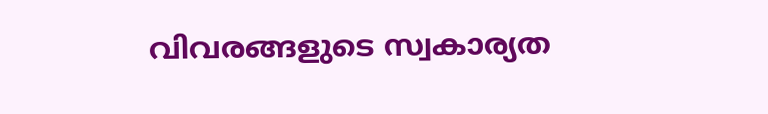വിവരങ്ങളുടെ സ്വകാര്യത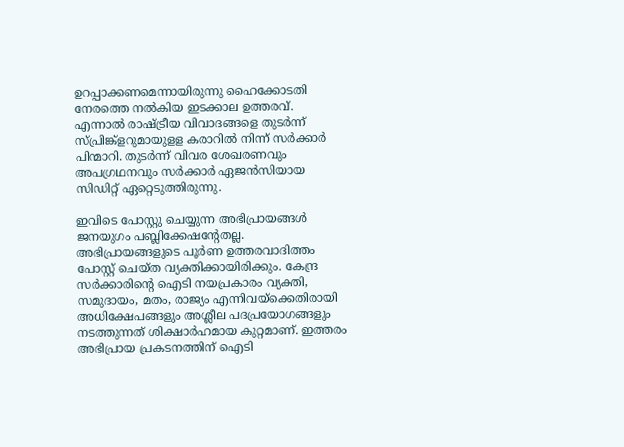ഉറപ്പാക്കണമെന്നായിരുന്നു ഹൈക്കോടതി നേരത്തെ നല്‍കിയ ഇടക്കാല ഉത്തരവ്. എന്നാൽ രാഷ്ട്രീയ വിവാദങ്ങളെ തുടര്‍ന്ന് സ്പ്രിങ്ക്ളറുമായുളള കരാറില്‍ നിന്ന് സര്‍ക്കാര്‍ പിന്മാറി. തുടര്‍ന്ന് വിവര ശേഖരണവും അപഗ്രഥനവും സര്‍ക്കാര്‍ ഏജന്‍സിയായ സിഡിറ്റ് ഏറ്റെടുത്തിരുന്നു.

ഇവിടെ പോസ്റ്റു ചെയ്യുന്ന അഭിപ്രായങ്ങള്‍ ജനയുഗം പബ്ലിക്കേഷന്റേതല്ല. അഭിപ്രായങ്ങളുടെ പൂര്‍ണ ഉത്തരവാദിത്തം പോസ്റ്റ് ചെയ്ത വ്യക്തിക്കായിരിക്കും. കേന്ദ്ര സര്‍ക്കാരിന്റെ ഐടി നയപ്രകാരം വ്യക്തി, സമുദായം, മതം, രാജ്യം എന്നിവയ്‌ക്കെതിരായി അധിക്ഷേപങ്ങളും അശ്ലീല പദപ്രയോഗങ്ങളും നടത്തുന്നത് ശിക്ഷാര്‍ഹമായ കുറ്റമാണ്. ഇത്തരം അഭിപ്രായ പ്രകടനത്തിന് ഐടി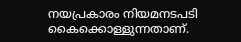നയപ്രകാരം നിയമനടപടി കൈക്കൊള്ളുന്നതാണ്.